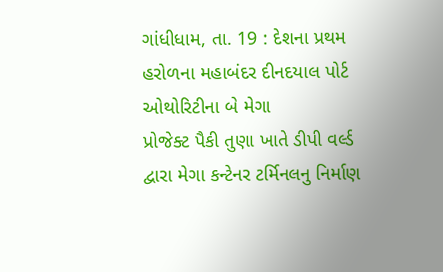ગાંધીધામ, તા. 19 : દેશના પ્રથમ હરોળના મહાબંદર દીનદયાલ પોર્ટ ઓથોરિટીના બે મેગા
પ્રોજેક્ટ પૈકી તુણા ખાતે ડીપી વર્લ્ડ દ્વારા મેગા કન્ટેનર ટર્મિનલનુ નિર્માણ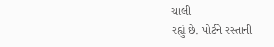ચાલી
રહ્યું છે. પોર્ટને રસ્તાની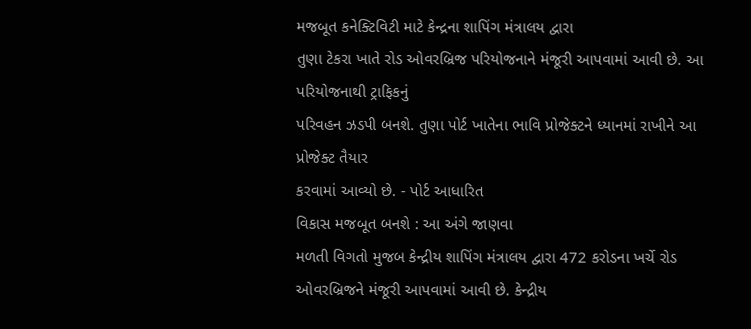મજબૂત કનેક્ટિવિટી માટે કેન્દ્રના શાપિંગ મંત્રાલય દ્વારા
તુણા ટેકરા ખાતે રોડ ઓવરબ્રિજ પરિયોજનાને મંજૂરી આપવામાં આવી છે. આ પરિયોજનાથી ટ્રાફિકનું
પરિવહન ઝડપી બનશે. તુણા પોર્ટ ખાતેના ભાવિ પ્રોજેક્ટને ધ્યાનમાં રાખીને આ પ્રોજેક્ટ તૈયાર
કરવામાં આવ્યો છે. - પોર્ટ આધારિત
વિકાસ મજબૂત બનશે : આ અંગે જાણવા
મળતી વિગતો મુજબ કેન્દ્રીય શાપિંગ મંત્રાલય દ્વારા 472 કરોડના ખર્ચે રોડ ઓવરબ્રિજને મંજૂરી આપવામાં આવી છે. કેન્દ્રીય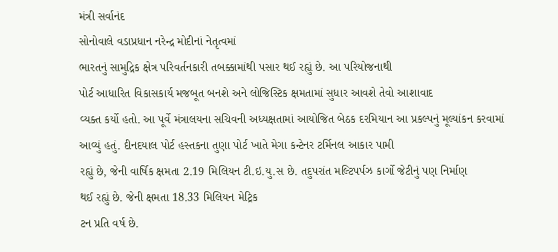મંત્રી સર્વાનંદ
સોનોવાલે વડાપ્રધાન નરેન્દ્ર મોદીનાં નેતૃત્વમાં
ભારતનું સામુદ્રિક ક્ષેત્ર પરિવર્તનકારી તબક્કામાંથી પસાર થઈ રહ્યું છે. આ પરિયોજનાથી
પોર્ટ આધારિત વિકાસકાર્ય મજબૂત બનશે અને લોજિસ્ટિક ક્ષમતામાં સુધાર આવશે તેવો આશાવાદ
વ્યક્ત કર્યો હતો. આ પૂર્વે મંત્રાલયના સચિવની અધ્યક્ષતામાં આયોજિત બેઠક દરમિયાન આ પ્રકલ્પનું મૂલ્યાંકન કરવામાં
આવ્યું હતું. દીનદયાલ પોર્ટ હસ્તકના તુણા પોર્ટ ખાતે મેગા કન્ટેનર ટર્મિનલ આકાર પામી
રહ્યું છે, જેની વાર્ષિક ક્ષમતા 2.19 મિલિયન ટી.ઇ.યુ.સ છે. તદુપરાંત મલ્ટિપર્પઝ કાર્ગો જેટીનું પણ નિર્માણ
થઈ રહ્યું છે. જેની ક્ષમતા 18.33 મિલિયન મેટ્રિક
ટન પ્રતિ વર્ષ છે.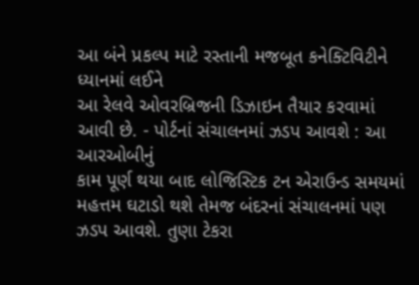આ બંને પ્રકલ્પ માટે રસ્તાની મજબૂત કનેક્ટિવિટીને ધ્યાનમાં લઈને
આ રેલવે ઓવરબ્રિજની ડિઝાઇન તૈયાર કરવામાં આવી છે. - પોર્ટનાં સંચાલનમાં ઝડપ આવશે : આ આરઓબીનું
કામ પૂર્ણ થયા બાદ લોજિસ્ટિક ટન એરાઉન્ડ સમયમાં મહત્તમ ઘટાડો થશે તેમજ બંદરનાં સંચાલનમાં પણ ઝડપ આવશે. તુણા ટેકરા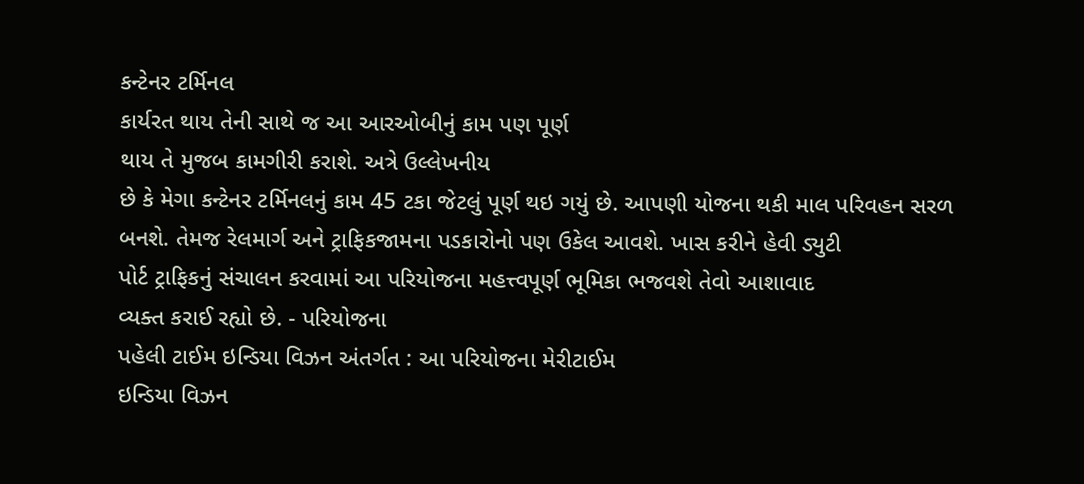કન્ટેનર ટર્મિનલ
કાર્યરત થાય તેની સાથે જ આ આરઓબીનું કામ પણ પૂર્ણ
થાય તે મુજબ કામગીરી કરાશે. અત્રે ઉલ્લેખનીય
છે કે મેગા કન્ટેનર ટર્મિનલનું કામ 45 ટકા જેટલું પૂર્ણ થઇ ગયું છે. આપણી યોજના થકી માલ પરિવહન સરળ
બનશે. તેમજ રેલમાર્ગ અને ટ્રાફિકજામના પડકારોનો પણ ઉકેલ આવશે. ખાસ કરીને હેવી ડ્યુટી
પોર્ટ ટ્રાફિકનું સંચાલન કરવામાં આ પરિયોજના મહત્ત્વપૂર્ણ ભૂમિકા ભજવશે તેવો આશાવાદ
વ્યક્ત કરાઈ રહ્યો છે. - પરિયોજના
પહેલી ટાઈમ ઇન્ડિયા વિઝન અંતર્ગત : આ પરિયોજના મેરીટાઈમ
ઇન્ડિયા વિઝન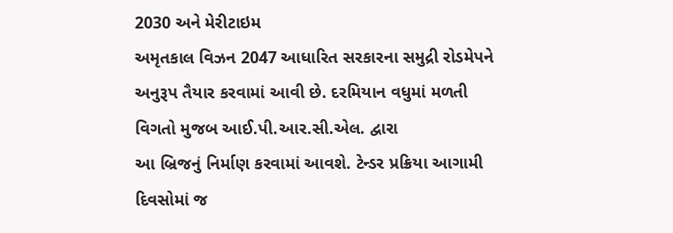2030 અને મેરીટાઇમ
અમૃતકાલ વિઝન 2047 આધારિત સરકારના સમુદ્રી રોડમેપને
અનુરૂપ તૈયાર કરવામાં આવી છે. દરમિયાન વધુમાં મળતી વિગતો મુજબ આઈ.પી.આર.સી.એલ. દ્વારા
આ બ્રિજનું નિર્માણ કરવામાં આવશે. ટેન્ડર પ્રક્રિયા આગામી દિવસોમાં જ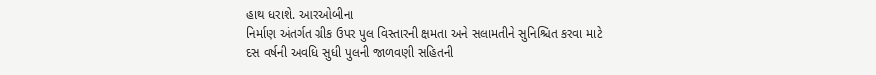હાથ ધરાશે. આરઓબીના
નિર્માણ અંતર્ગત ગ્રીક ઉપર પુલ વિસ્તારની ક્ષમતા અને સલામતીને સુનિશ્ચિત કરવા માટે
દસ વર્ષની અવધિ સુધી પુલની જાળવણી સહિતની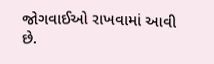જોગવાઈઓ રાખવામાં આવી છે.